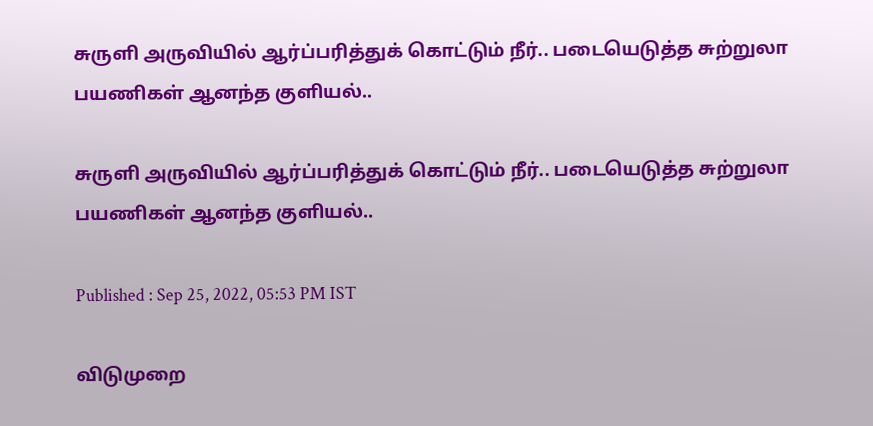சுருளி அருவியில் ஆர்ப்பரித்துக் கொட்டும் நீர்.. படையெடுத்த சுற்றுலா பயணிகள் ஆனந்த குளியல்..

சுருளி அருவியில் ஆர்ப்பரித்துக் கொட்டும் நீர்.. படையெடுத்த சுற்றுலா பயணிகள் ஆனந்த குளியல்..

Published : Sep 25, 2022, 05:53 PM IST

விடுமுறை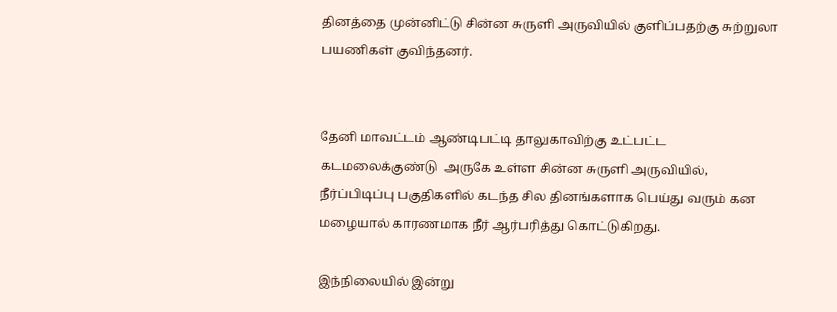தினத்தை முன்னிட்டு சின்ன சுருளி அருவியில் குளிப்பதற்கு சுற்றுலா பயணிகள் குவிந்தனர்.


தேனி மாவட்டம் ஆண்டிபட்டி தாலுகாவிற்கு உட்பட்ட கடமலைக்குண்டு  அருகே உள்ள சின்ன சுருளி அருவியில், நீர்ப்பிடிப்பு பகுதிகளில் கடந்த சில தினங்களாக பெய்து வரும் கன மழையால் காரணமாக நீர் ஆர்பரித்து கொட்டுகிறது.

இந்நிலையில் இன்று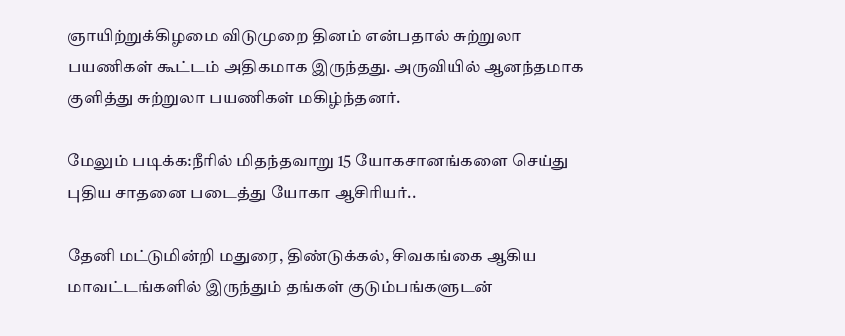ஞாயிற்றுக்கிழமை விடுமுறை தினம் என்பதால் சுற்றுலா பயணிகள் கூட்டம் அதிகமாக இருந்தது. அருவியில் ஆனந்தமாக குளித்து சுற்றுலா பயணிகள் மகிழ்ந்தனர்.

மேலும் படிக்க:நீரில் மிதந்தவாறு 15 யோகசானங்களை செய்து புதிய சாதனை படைத்து யோகா ஆசிரியர்..

தேனி மட்டுமின்றி மதுரை, திண்டுக்கல், சிவகங்கை ஆகிய மாவட்டங்களில் இருந்தும் தங்கள் குடும்பங்களுடன்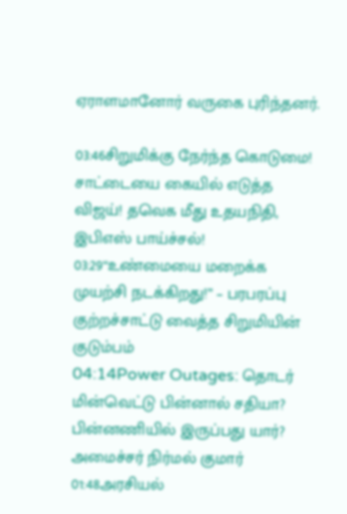ஏராளமானோர் வருகை புரிந்தனர்.

03:46சிறுமிக்கு நேர்ந்த கொடுமை! சாட்டையை கையில் எடுத்த விஜய்! தவெக மீது உதயநிதி, இபிஎஸ் பாய்ச்சல்!
03:29“உண்மையை மறைக்க முயற்சி நடக்கிறது!” – பரபரப்பு குற்றச்சாட்டு வைத்த சிறுமியின் குடும்பம்
04:14Power Outages: தொடர் மின்வெட்டு பின்னால் சதியா? பின்னணியில் இருப்பது யார்? அமைச்சர் நிர்மல் குமார்
01:48அரசியல்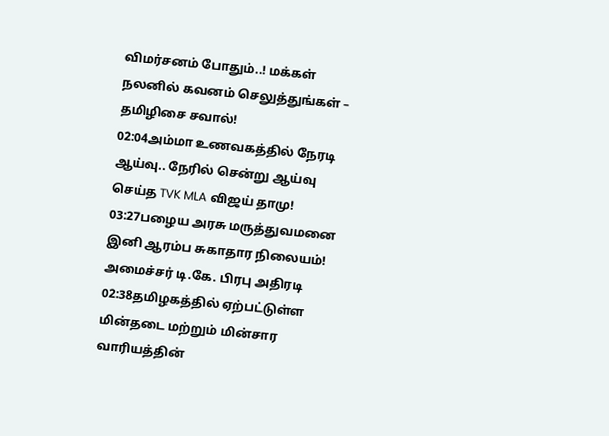விமர்சனம் போதும்..! மக்கள் நலனில் கவனம் செலுத்துங்கள் – தமிழிசை சவால்!
02:04அம்மா உணவகத்தில் நேரடி ஆய்வு.. நேரில் சென்று ஆய்வு செய்த TVK MLA விஜய் தாமு!
03:27பழைய அரசு மருத்துவமனை இனி ஆரம்ப சுகாதார நிலையம்! அமைச்சர் டி.கே. பிரபு அதிரடி
02:38தமிழகத்தில் ஏற்பட்டுள்ள மின்தடை மற்றும் மின்சார வாரியத்தின்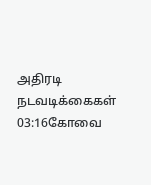அதிரடி நடவடிக்கைகள்
03:16கோவை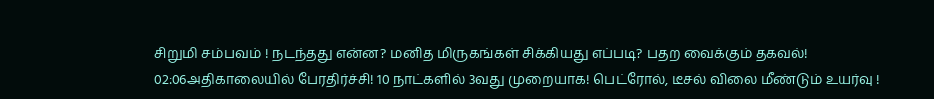சிறுமி சம்பவம் ! நடந்தது என்ன? மனித மிருகங்கள் சிக்கியது எப்படி? பதற வைக்கும் தகவல்!
02:06அதிகாலையில் பேரதிர்ச்சி! 10 நாட்களில் 3வது முறையாக! பெட்ரோல், டீசல் விலை மீண்டும் உயர்வு !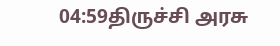04:59திருச்சி அரசு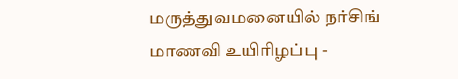மருத்துவமனையில் நர்சிங் மாணவி உயிரிழப்பு -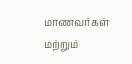மாணவர்கள் மற்றும்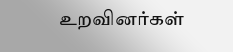உறவினர்கள்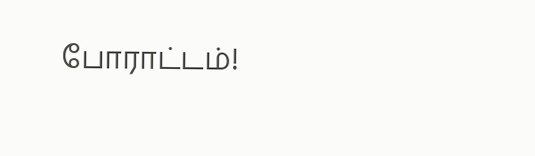போராட்டம்!